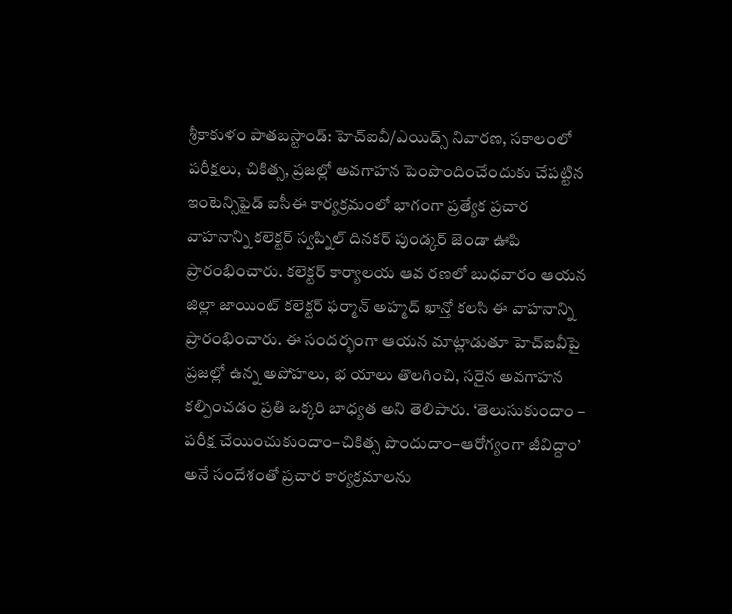శ్రీకాకుళం పాతబస్టాండ్: హెచ్ఐవీ/ఎయిడ్స్ నివారణ, సకాలంలో పరీక్షలు, చికిత్స, ప్రజల్లో అవగాహన పెంపొందించేందుకు చేపట్టిన ఇంటెన్సిఫైడ్ ఐసీఈ కార్యక్రమంలో భాగంగా ప్రత్యేక ప్రచార వాహనాన్ని కలెక్టర్ స్వప్నిల్ దినకర్ పుండ్కర్ జెండా ఊపి ప్రారంభించారు. కలెక్టర్ కార్యాలయ ఆవ రణలో బుధవారం ఆయన జిల్లా జాయింట్ కలెక్టర్ ఫర్మాన్ అహ్మద్ ఖాన్తో కలసి ఈ వాహనాన్ని ప్రారంభించారు. ఈ సందర్భంగా ఆయన మాట్లాడుతూ హెచ్ఐవీపై ప్రజల్లో ఉన్న అపోహలు, భ యాలు తొలగించి, సరైన అవగాహన కల్పించడం ప్రతి ఒక్కరి బాధ్యత అని తెలిపారు. ‘తెలుసుకుందాం – పరీక్ష చేయించుకుందాం–చికిత్స పొందుదాం–ఆరోగ్యంగా జీవిద్దాం’ అనే సందేశంతో ప్రచార కార్యక్రమాలను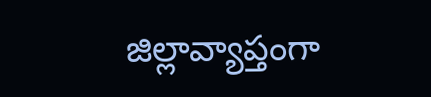జిల్లావ్యాప్తంగా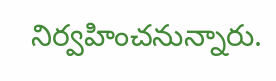నిర్వహించనున్నారు.